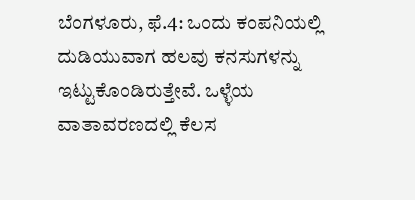ಬೆಂಗಳೂರು, ಫೆ.4: ಒಂದು ಕಂಪನಿಯಲ್ಲಿ ದುಡಿಯುವಾಗ ಹಲವು ಕನಸುಗಳನ್ನು ಇಟ್ಟುಕೊಂಡಿರುತ್ತೇವೆ. ಒಳ್ಳೆಯ ವಾತಾವರಣದಲ್ಲಿ ಕೆಲಸ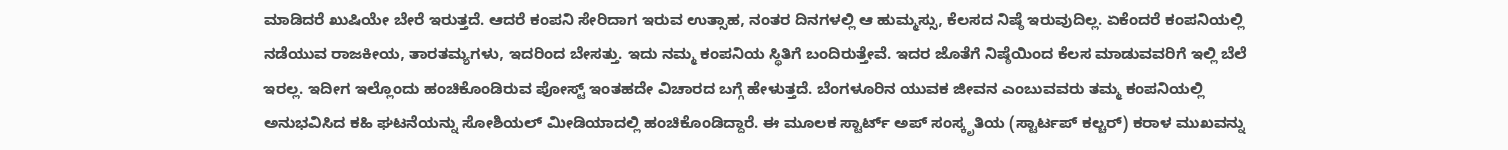ಮಾಡಿದರೆ ಖುಷಿಯೇ ಬೇರೆ ಇರುತ್ತದೆ. ಆದರೆ ಕಂಪನಿ ಸೇರಿದಾಗ ಇರುವ ಉತ್ಸಾಹ, ನಂತರ ದಿನಗಳಲ್ಲಿ ಆ ಹುಮ್ಮಸ್ಸು, ಕೆಲಸದ ನಿಷ್ಠೆ ಇರುವುದಿಲ್ಲ. ಏಕೆಂದರೆ ಕಂಪನಿಯಲ್ಲಿ ನಡೆಯುವ ರಾಜಕೀಯ, ತಾರತಮ್ಯಗಳು, ಇದರಿಂದ ಬೇಸತ್ತು. ಇದು ನಮ್ಮ ಕಂಪನಿಯ ಸ್ಥಿತಿಗೆ ಬಂದಿರುತ್ತೇವೆ. ಇದರ ಜೊತೆಗೆ ನಿಷ್ಠೆಯಿಂದ ಕೆಲಸ ಮಾಡುವವರಿಗೆ ಇಲ್ಲಿ ಬೆಲೆ ಇರಲ್ಲ. ಇದೀಗ ಇಲ್ಲೊಂದು ಹಂಚಿಕೊಂಡಿರುವ ಪೋಸ್ಟ್ ಇಂತಹದೇ ವಿಚಾರದ ಬಗ್ಗೆ ಹೇಳುತ್ತದೆ. ಬೆಂಗಳೂರಿನ ಯುವಕ ಜೀವನ ಎಂಬುವವರು ತಮ್ಮ ಕಂಪನಿಯಲ್ಲಿ ಅನುಭವಿಸಿದ ಕಹಿ ಘಟನೆಯನ್ನು ಸೋಶಿಯಲ್ ಮೀಡಿಯಾದಲ್ಲಿ ಹಂಚಿಕೊಂಡಿದ್ದಾರೆ. ಈ ಮೂಲಕ ಸ್ಟಾರ್ಟ್ ಅಪ್ ಸಂಸ್ಕೃತಿಯ (ಸ್ಟಾರ್ಟಪ್ ಕಲ್ಚರ್) ಕರಾಳ ಮುಖವನ್ನು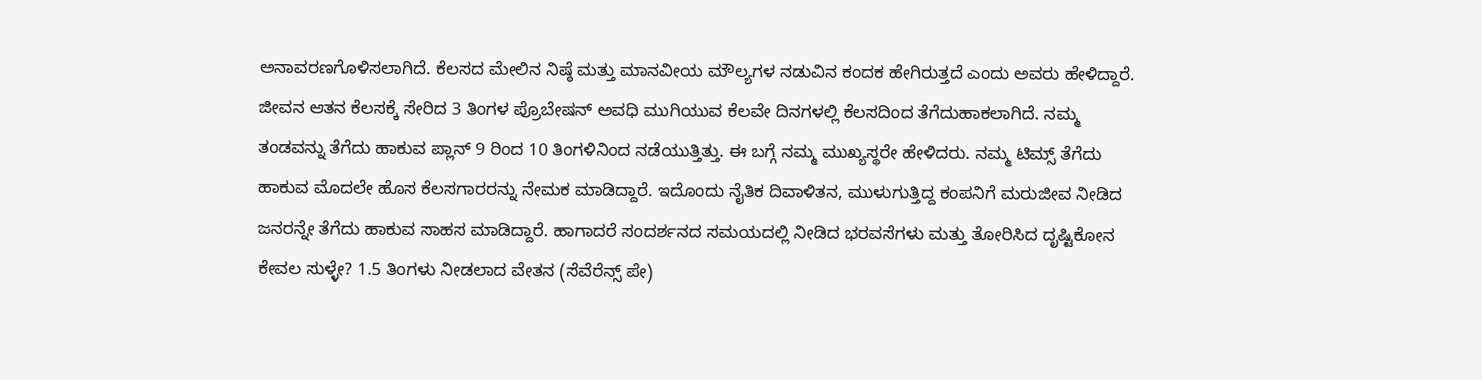ಅನಾವರಣಗೊಳಿಸಲಾಗಿದೆ. ಕೆಲಸದ ಮೇಲಿನ ನಿಷ್ಠೆ ಮತ್ತು ಮಾನವೀಯ ಮೌಲ್ಯಗಳ ನಡುವಿನ ಕಂದಕ ಹೇಗಿರುತ್ತದೆ ಎಂದು ಅವರು ಹೇಳಿದ್ದಾರೆ.
ಜೀವನ ಆತನ ಕೆಲಸಕ್ಕೆ ಸೇರಿದ 3 ತಿಂಗಳ ಪ್ರೊಬೇಷನ್ ಅವಧಿ ಮುಗಿಯುವ ಕೆಲವೇ ದಿನಗಳಲ್ಲಿ ಕೆಲಸದಿಂದ ತೆಗೆದುಹಾಕಲಾಗಿದೆ. ನಮ್ಮ ತಂಡವನ್ನು ತೆಗೆದು ಹಾಕುವ ಪ್ಲಾನ್ 9 ರಿಂದ 10 ತಿಂಗಳಿನಿಂದ ನಡೆಯುತ್ತಿತ್ತು. ಈ ಬಗ್ಗೆ ನಮ್ಮ ಮುಖ್ಯಸ್ಥರೇ ಹೇಳಿದರು. ನಮ್ಮ ಟಿಮ್ಸ್ ತೆಗೆದು ಹಾಕುವ ಮೊದಲೇ ಹೊಸ ಕೆಲಸಗಾರರನ್ನು ನೇಮಕ ಮಾಡಿದ್ದಾರೆ. ಇದೊಂದು ನೈತಿಕ ದಿವಾಳಿತನ, ಮುಳುಗುತ್ತಿದ್ದ ಕಂಪನಿಗೆ ಮರುಜೀವ ನೀಡಿದ ಜನರನ್ನೇ ತೆಗೆದು ಹಾಕುವ ಸಾಹಸ ಮಾಡಿದ್ದಾರೆ. ಹಾಗಾದರೆ ಸಂದರ್ಶನದ ಸಮಯದಲ್ಲಿ ನೀಡಿದ ಭರವಸೆಗಳು ಮತ್ತು ತೋರಿಸಿದ ದೃಷ್ಟಿಕೋನ ಕೇವಲ ಸುಳ್ಳೇ? 1.5 ತಿಂಗಳು ನೀಡಲಾದ ವೇತನ (ಸೆವೆರೆನ್ಸ್ ಪೇ)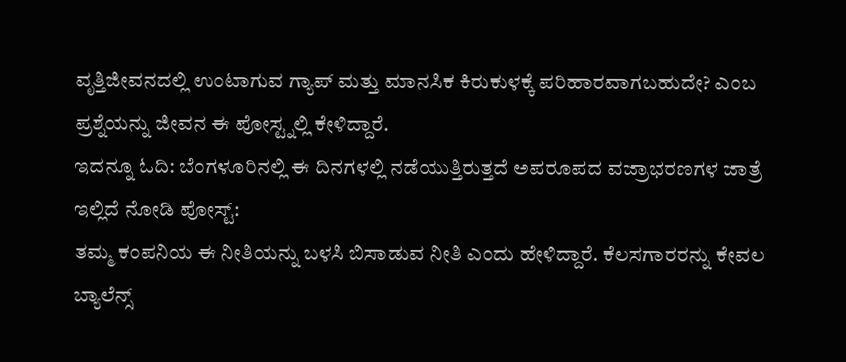ವೃತ್ತಿಜೀವನದಲ್ಲಿ ಉಂಟಾಗುವ ಗ್ಯಾಪ್ ಮತ್ತು ಮಾನಸಿಕ ಕಿರುಕುಳಕ್ಕೆ ಪರಿಹಾರವಾಗಬಹುದೇ? ಎಂಬ ಪ್ರಶ್ನೆಯನ್ನು ಜೀವನ ಈ ಪೋಸ್ಟ್ನಲ್ಲಿ ಕೇಳಿದ್ದಾರೆ.
ಇದನ್ನೂ ಓದಿ: ಬೆಂಗಳೂರಿನಲ್ಲಿ ಈ ದಿನಗಳಲ್ಲಿ ನಡೆಯುತ್ತಿರುತ್ತದೆ ಅಪರೂಪದ ವಜ್ರಾಭರಣಗಳ ಜಾತ್ರೆ
ಇಲ್ಲಿದೆ ನೋಡಿ ಪೋಸ್ಟ್:
ತಮ್ಮ ಕಂಪನಿಯ ಈ ನೀತಿಯನ್ನು ಬಳಸಿ ಬಿಸಾಡುವ ನೀತಿ ಎಂದು ಹೇಳಿದ್ದಾರೆ. ಕೆಲಸಗಾರರನ್ನು ಕೇವಲ ಬ್ಯಾಲೆನ್ಸ್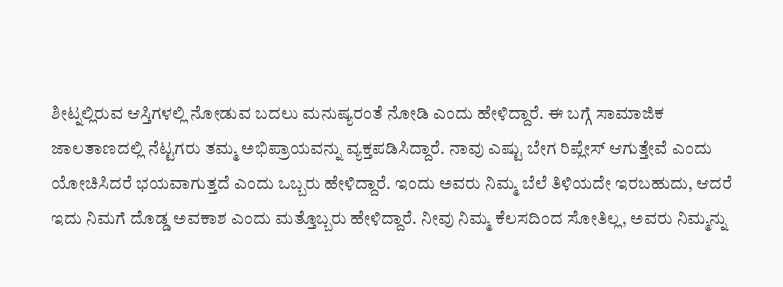ಶೀಟ್ನಲ್ಲಿರುವ ಆಸ್ತಿಗಳಲ್ಲಿ ನೋಡುವ ಬದಲು ಮನುಷ್ಯರಂತೆ ನೋಡಿ ಎಂದು ಹೇಳಿದ್ದಾರೆ. ಈ ಬಗ್ಗೆ ಸಾಮಾಜಿಕ ಜಾಲತಾಣದಲ್ಲಿ ನೆಟ್ಟಗರು ತಮ್ಮ ಅಭಿಪ್ರಾಯವನ್ನು ವ್ಯಕ್ತಪಡಿಸಿದ್ದಾರೆ. ನಾವು ಎಷ್ಟು ಬೇಗ ರಿಪ್ಲೇಸ್ ಆಗುತ್ತೇವೆ ಎಂದು ಯೋಚಿಸಿದರೆ ಭಯವಾಗುತ್ತದೆ ಎಂದು ಒಬ್ಬರು ಹೇಳಿದ್ದಾರೆ. ಇಂದು ಅವರು ನಿಮ್ಮ ಬೆಲೆ ತಿಳಿಯದೇ ಇರಬಹುದು, ಆದರೆ ಇದು ನಿಮಗೆ ದೊಡ್ಡ ಅವಕಾಶ ಎಂದು ಮತ್ತೊಬ್ಬರು ಹೇಳಿದ್ದಾರೆ. ನೀವು ನಿಮ್ಮ ಕೆಲಸದಿಂದ ಸೋತಿಲ್ಲ, ಅವರು ನಿಮ್ಮನ್ನು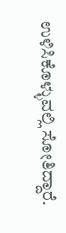ಉಳಿಸಿಕೊಳ್ಳುವಲ್ಲಿ ಸೋತಿದ್ದಾರೆ.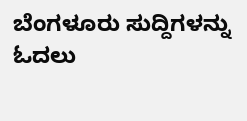ಬೆಂಗಳೂರು ಸುದ್ದಿಗಳನ್ನು ಓದಲು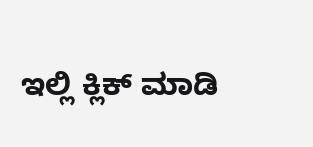ಇಲ್ಲಿ ಕ್ಲಿಕ್ ಮಾಡಿ